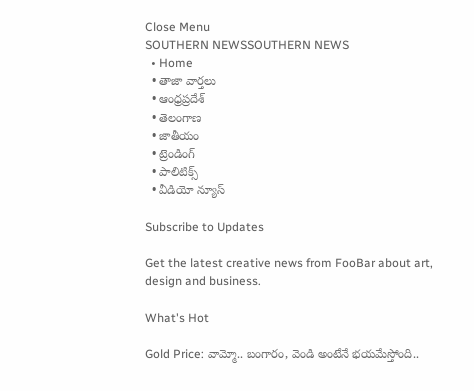Close Menu
SOUTHERN NEWSSOUTHERN NEWS
  • Home
  • తాజా వార్తలు
  • ఆంధ్రప్రదేశ్
  • తెలంగాణ
  • జాతీయం
  • ట్రెండింగ్
  • పాలిటిక్స్
  • వీడియో న్యూస్

Subscribe to Updates

Get the latest creative news from FooBar about art, design and business.

What's Hot

Gold Price: వామ్మో.. బంగారం, వెండి అంటేనే భయమేస్తోంది..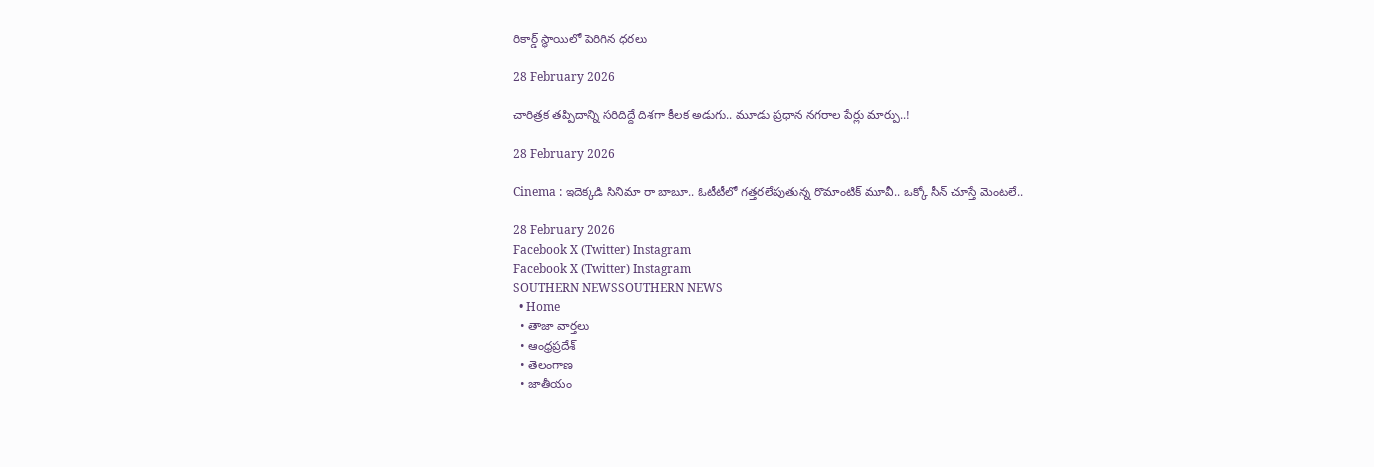రికార్డ్‌ స్థాయిలో పెరిగిన ధరలు

28 February 2026

చారిత్రక తప్పిదాన్ని సరిదిద్దే దిశగా కీలక అడుగు.. మూడు ప్రధాన నగరాల పేర్లు మార్పు..!

28 February 2026

Cinema : ఇదెక్కడి సినిమా రా బాబూ.. ఓటీటీలో గత్తరలేపుతున్న రొమాంటిక్ మూవీ.. ఒక్కో సీన్ చూస్తే మెంటలే..

28 February 2026
Facebook X (Twitter) Instagram
Facebook X (Twitter) Instagram
SOUTHERN NEWSSOUTHERN NEWS
  • Home
  • తాజా వార్తలు
  • ఆంధ్రప్రదేశ్
  • తెలంగాణ
  • జాతీయం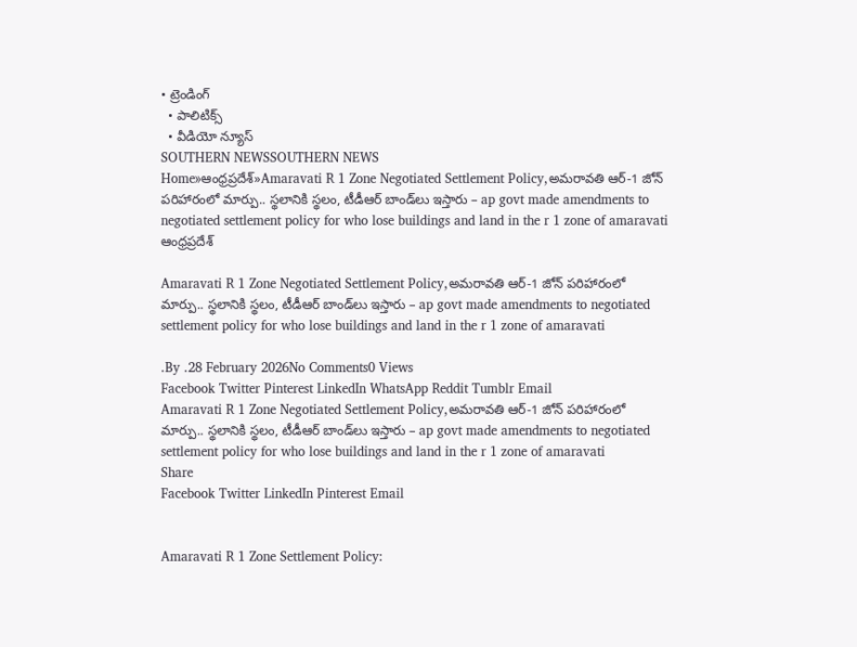• ట్రెండింగ్
  • పాలిటిక్స్
  • వీడియో న్యూస్
SOUTHERN NEWSSOUTHERN NEWS
Home»ఆంధ్రప్రదేశ్»Amaravati R 1 Zone Negotiated Settlement Policy,అమరావతి ఆర్‌-1 జోన్‌ పరిహారంలో మార్పు.. స్థలానికి స్థలం, టీడీఆర్‌ బాండ్‌లు ఇస్తారు – ap govt made amendments to negotiated settlement policy for who lose buildings and land in the r 1 zone of amaravati
ఆంధ్రప్రదేశ్

Amaravati R 1 Zone Negotiated Settlement Policy,అమరావతి ఆర్‌-1 జోన్‌ పరిహారంలో మార్పు.. స్థలానికి స్థలం, టీడీఆర్‌ బాండ్‌లు ఇస్తారు – ap govt made amendments to negotiated settlement policy for who lose buildings and land in the r 1 zone of amaravati

.By .28 February 2026No Comments0 Views
Facebook Twitter Pinterest LinkedIn WhatsApp Reddit Tumblr Email
Amaravati R 1 Zone Negotiated Settlement Policy,అమరావతి ఆర్‌-1 జోన్‌ పరిహారంలో మార్పు.. స్థలానికి స్థలం, టీడీఆర్‌ బాండ్‌లు ఇస్తారు – ap govt made amendments to negotiated settlement policy for who lose buildings and land in the r 1 zone of amaravati
Share
Facebook Twitter LinkedIn Pinterest Email


Amaravati R 1 Zone Settlement Policy: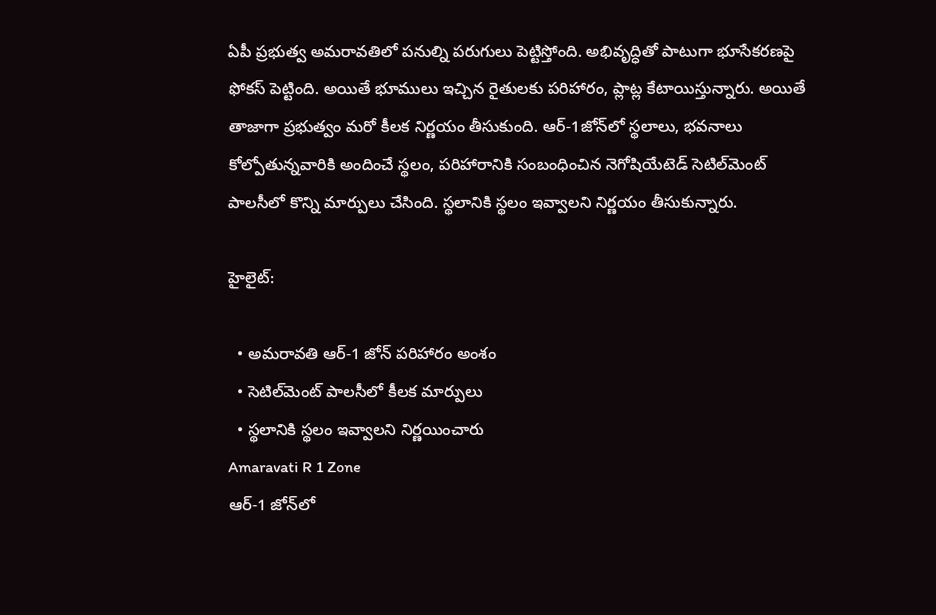ఏపీ ప్రభుత్వ అమరావతిలో పనుల్ని పరుగులు పెట్టిస్తోంది. అభివృద్ధితో పాటుగా భూసేకరణపై ఫోకస్ పెట్టింది. అయితే భూములు ఇచ్చిన రైతులకు పరిహారం, ప్లాట్ల కేటాయిస్తున్నారు. అయితే తాజాగా ప్రభుత్వం మరో కీలక నిర్ణయం తీసుకుంది. ఆర్-1జోన్‌‌లో స్థలాలు, భవనాలు కోల్పోతున్నవారికి అందించే స్థలం, పరిహారానికి సంబంధించిన నెగోషియేటెడ్‌ సెటిల్‌మెంట్‌ పాలసీలో కొన్ని మార్పులు చేసింది. స్థలానికి స్థలం ఇవ్వాలని నిర్ణయం తీసుకున్నారు.

హైలైట్:

  • అమరావతి ఆర్-1 జోన్‌ పరిహారం అంశం
  • సెటిల్‌మెంట్‌ పాలసీలో కీలక మార్పులు
  • స్థలానికి స్థలం ఇవ్వాలని నిర్ణయించారు
Amaravati R 1 Zone
ఆర్‌-1 జోన్‌లో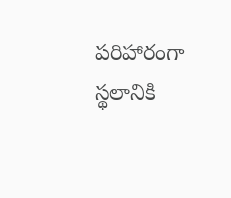పరిహారంగా స్థలానికి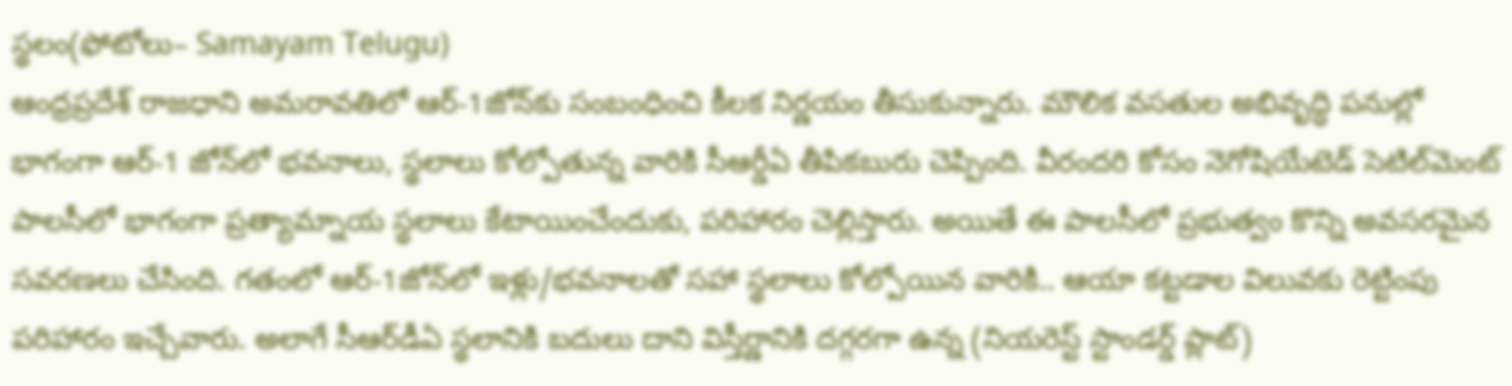స్థలం(ఫోటోలు– Samayam Telugu)
ఆంధ్రప్రదేశ్ రాజధాని అమరావతిలో ఆర్-1జోన్‌కు సంబంధించి కీలక నిర్ణయం తీసుకున్నారు. మౌలిక వసతుల అభివృద్ధి పనుల్లో భాగంగా ఆర్-1 జోన్‌లో భవనాలు, స్థలాలు కోల్పోతున్న వారికి సీఆర్డీఏ తీపికబురు చెప్పింది. వీరందరి కోసం నెగోషియేటెడ్‌ సెటిల్‌మెంట్‌ పాలసీలో భాగంగా ప్రత్యామ్నాయ స్థలాలు కేటాయించేందుకు, పరిహారం చెల్లిస్తారు. అయితే ఈ పాలసీలో ప్రభుత్వం కొన్ని అవసరమైన సవరణలు చేసింది. గతంలో ఆర్-1జోన్‌లో ఇళ్లు/భవనాలతో సహా స్థలాలు కోల్పోయిన వారికి.. ఆయా కట్టడాల విలువకు రెట్టింపు పరిహారం ఇచ్చేవారు. అలాగే సీఆర్‌డీఏ స్థలానికి బదులు దాని విస్తీర్ణానికి దగ్గరగా ఉన్న (నియరెస్ట్‌ స్టాండర్డ్‌ ప్లాట్‌)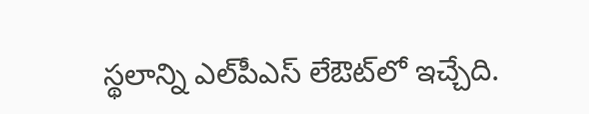స్థలాన్ని ఎల్‌పీఎస్‌ లేఔట్‌లో ఇచ్చేది.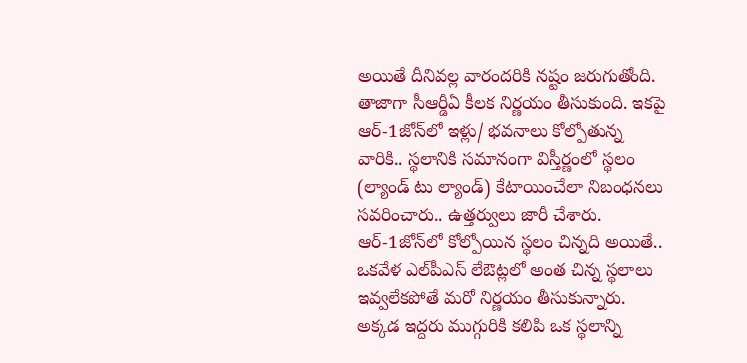అయితే దీనివల్ల వారందరికి నష్టం జరుగుతోంది. తాజాగా సీఆర్డీఏ కీలక నిర్ణయం తీసుకుంది. ఇకపై ఆర్-1జోన్‌లో ఇళ్లు/ భవనాలు కోల్పోతున్న వారికి.. స్థలానికి సమానంగా విస్తీర్ణంలో స్థలం (ల్యాండ్‌ టు ల్యాండ్‌) కేటాయించేలా నిబంధనలు సవరించారు.. ఉత్తర్వులు జారీ చేశారు. ఆర్-1జోన్‌లో కోల్పోయిన స్థలం చిన్నది అయితే.. ఒకవేళ ఎల్‌పీఎస్‌ లేఔట్లలో అంత చిన్న స్థలాలు ఇవ్వలేకపోతే మరో నిర్ణయం తీసుకున్నారు. అక్కడ ఇద్దరు ముగ్గురికి కలిపి ఒక స్థలాన్ని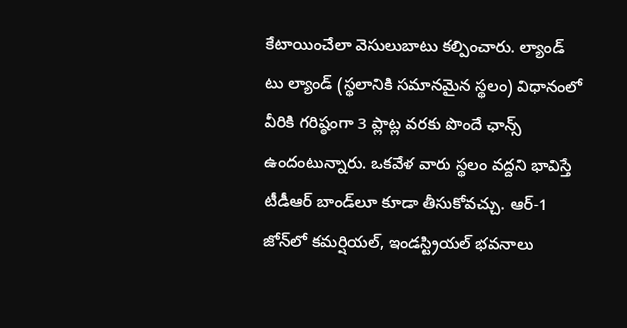కేటాయించేలా వెసులుబాటు కల్పించారు. ల్యాండ్‌ టు ల్యాండ్‌ (స్థలానికి సమానమైన స్థలం) విధానంలో వీరికి గరిష్ఠంగా 3 ప్లాట్ల వరకు పొందే ఛాన్స్ ఉందంటున్నారు. ఒకవేళ వారు స్థలం వద్దని భావిస్తే టీడీఆర్‌ బాండ్‌లూ కూడా తీసుకోవచ్చు. ఆర్-1 జోన్‌లో కమర్షియల్, ఇండస్ట్రియల్ భవనాలు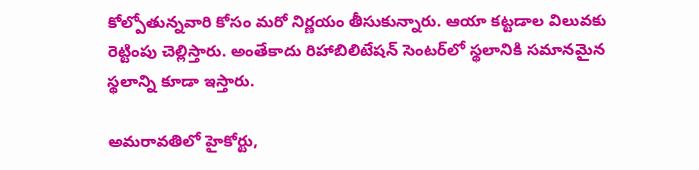కోల్పోతున్నవారి కోసం మరో నిర్ణయం తీసుకున్నారు. ఆయా కట్టడాల విలువకు రెట్టింపు చెల్లిస్తారు. అంతేకాదు రిహాబిలిటేషన్‌ సెంటర్‌లో స్థలానికి సమానమైన స్థలాన్ని కూడా ఇస్తారు.

అమరావతిలో హైకోర్టు,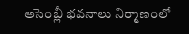అసెంబ్లీ భవనాలు నిర్మాణంలో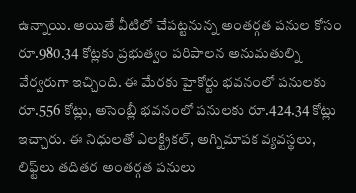ఉన్నాయి. అయితే వీటిలో చేపట్టనున్న అంతర్గత పనుల కోసం రూ.980.34 కోట్లకు ప్రభుత్వం పరిపాలన అనుమతుల్ని వేర్వరుగా ఇచ్చింది. ఈ మేరకు హైకోర్టు భవనంలో పనులకు రూ.556 కోట్లు, అసెంబ్లీ భవనంలో పనులకు రూ.424.34 కోట్లు ఇచ్చారు. ఈ నిధులతో ఎలక్ట్రికల్, అగ్నిమాపక వ్యవస్థలు, లిఫ్ట్‌లు తదితర అంతర్గత పనులు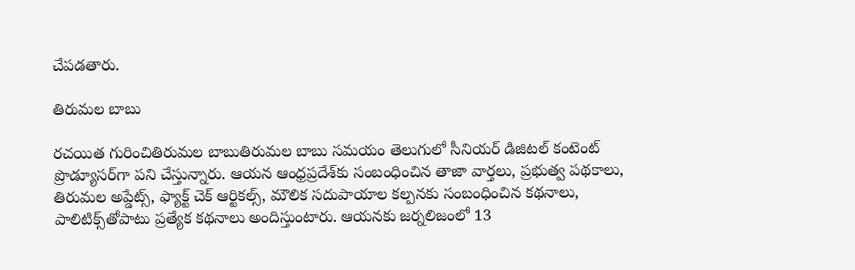చేపడతారు.

తిరుమల బాబు

రచయిత గురించితిరుమల బాబుతిరుమల బాబు సమయం తెలుగులో సీనియర్ డిజిటల్ కంటెంట్ ప్రొడ్యూసర్‌గా పని చేస్తున్నారు. ఆయన ఆంధ్రప్రదేశ్‌కు సంబంధించిన తాజా వార్తలు, ప్రభుత్వ పథకాలు, తిరుమల అప్డేట్స్, ఫ్యాక్ట్ చెక్ ఆర్టికల్స్, మౌలిక సదుపాయాల కల్పనకు సంబంధించిన కథనాలు, పాలిటిక్స్‌తోపాటు ప్రత్యేక కథనాలు అందిస్తుంటారు. ఆయనకు జర్నలిజంలో 13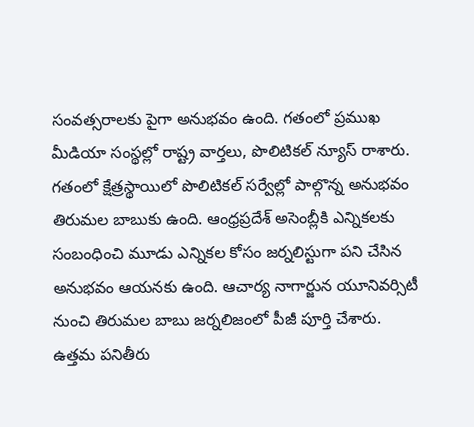సంవత్సరాలకు పైగా అనుభవం ఉంది. గతంలో ప్రముఖ మీడియా సంస్థల్లో రాష్ట్ర వార్తలు, పొలిటికల్ న్యూస్ రాశారు. గతంలో క్షేత్రస్థాయిలో పొలిటికల్ సర్వేల్లో పాల్గొన్న అనుభవం తిరుమల బాబుకు ఉంది. ఆంధ్రప్రదేశ్ అసెంబ్లీకి ఎన్నికలకు సంబంధించి మూడు ఎన్నికల కోసం జర్నలిస్టుగా పని చేసిన అనుభవం ఆయనకు ఉంది. ఆచార్య నాగార్జున యూనివర్సిటీ నుంచి తిరుమల బాబు జర్నలిజంలో పీజీ పూర్తి చేశారు. ఉత్తమ పనితీరు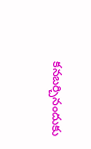కనబర్చినందుకు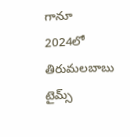గానూ 2024లో తిరుమలబాబు టైమ్స్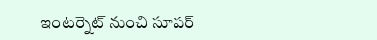ఇంటర్నెట్ నుంచి సూపర్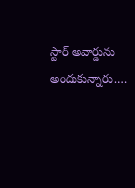స్టార్ అవార్డును అందుకున్నారు.…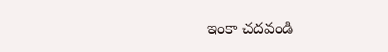ఇంకా చదవండి